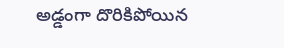అడ్డంగా దొరికిపోయిన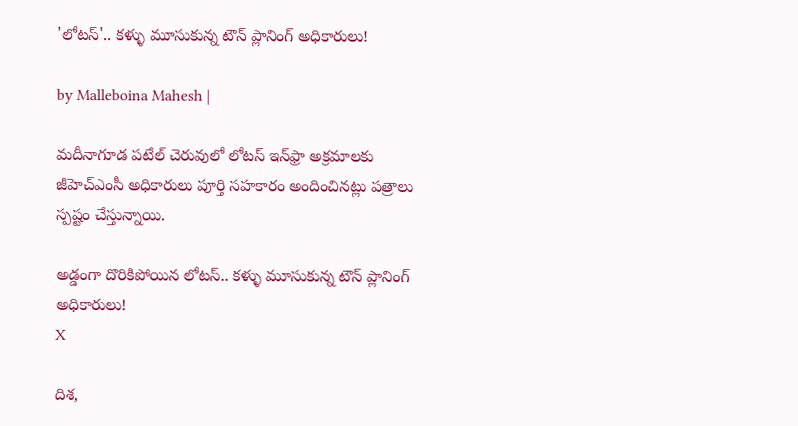'లోటస్'.. కళ్ళు మూసుకున్న టౌన్ ప్లానింగ్ అధికారులు!

by Malleboina Mahesh |

మదీనాగూడ పటేల్ చెరువులో లోటస్ ఇన్‌ఫ్రా అక్రమాలకు జీహెచ్ఎంసీ అధికారులు పూర్తి సహకారం అందించినట్లు పత్రాలు స్పష్టం చేస్తున్నాయి.

అడ్డంగా దొరికిపోయిన లోటస్.. కళ్ళు మూసుకున్న టౌన్ ప్లానింగ్ అధికారులు!
X

దిశ,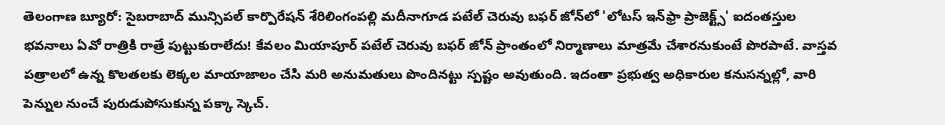తెలంగాణ బ్యూరో: సైబరాబాద్ మున్సిపల్ కార్పొరేషన్ శేరిలింగంపల్లి మదీనాగూడ పటేల్ చెరువు బఫర్ జోన్‌లో 'లోటస్ ఇన్‌ఫ్రా ప్రాజెక్ట్స్' ఐదంతస్తుల భవనాలు ఏవో రాత్రికి రాత్రే పుట్టుకురాలేదు! కేవలం మియాపూర్ పటేల్ చెరువు బఫర్ జోన్ ప్రాంతంలో నిర్మాణాలు మాత్రమే చేశారనుకుంటే పొరపాటే. వాస్తవ పత్రాలలో ఉన్న కొలతలకు లెక్కల మాయాజాలం చేసి మరి అనుమతులు పొందినట్టు స్పష్టం అవుతుంది. ఇదంతా ప్రభుత్వ అధికారుల కనుసన్నల్లో, వారి పెన్నుల నుంచే పురుడుపోసుకున్న పక్కా స్కెచ్.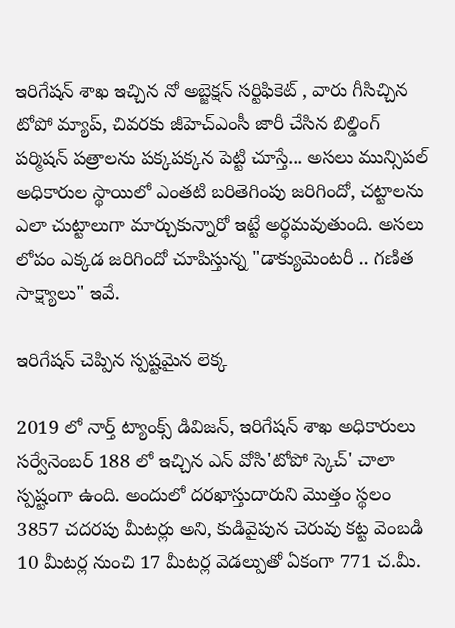ఇరిగేషన్ శాఖ ఇచ్చిన నో అబ్జెక్షన్ సర్టిఫికెట్ , వారు గీసిచ్చిన టోపో మ్యాప్, చివరకు జీహెచ్ఎంసీ జారీ చేసిన బిల్డింగ్ పర్మిషన్ పత్రాలను పక్కపక్కన పెట్టి చూస్తే... అసలు మున్సిపల్ అధికారుల స్థాయిలో ఎంతటి బరితెగింపు జరిగిందో, చట్టాలను ఎలా చుట్టాలుగా మార్చుకున్నారో ఇట్టే అర్థమవుతుంది. అసలు లోపం ఎక్కడ జరిగిందో చూపిస్తున్న "డాక్యుమెంటరీ .. గణిత సాక్ష్యాలు" ఇవే.

ఇరిగేషన్ చెప్పిన స్పష్టమైన లెక్క

2019 లో నార్త్ ట్యాంక్స్ డివిజన్, ఇరిగేషన్ శాఖ అధికారులు సర్వేనెంబర్ 188 లో ఇచ్చిన ఎన్ వోసి'టోపో స్కెచ్' చాలా స్పష్టంగా ఉంది. అందులో దరఖాస్తుదారుని మొత్తం స్థలం 3857 చదరపు మీటర్లు అని, కుడివైపున చెరువు కట్ట వెంబడి 10 మీటర్ల నుంచి 17 మీటర్ల వెడల్పుతో ఏకంగా 771 చ.మీ.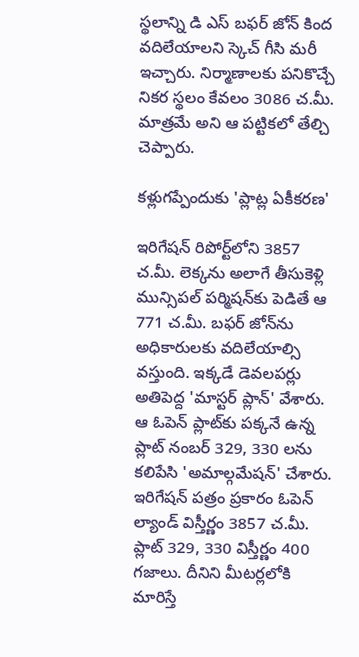స్థలాన్ని డి ఎస్ బఫర్ జోన్ కింద వదిలేయాలని స్కెచ్ గీసి మరీ ఇచ్చారు. నిర్మాణాలకు పనికొచ్చే నికర స్థలం కేవలం 3086 చ.మీ. మాత్రమే అని ఆ పట్టికలో తేల్చి చెప్పారు.

కళ్లుగప్పేందుకు 'ప్లాట్ల ఏకీకరణ'

ఇరిగేషన్ రిపోర్ట్‌లోని 3857 చ.మీ. లెక్కను అలాగే తీసుకెళ్లి మున్సిపల్ పర్మిషన్‌కు పెడితే ఆ 771 చ.మీ. బఫర్ జోన్‌ను అధికారులకు వదిలేయాల్సి వస్తుంది. ఇక్కడే డెవలపర్లు అతిపెద్ద 'మాస్టర్ ప్లాన్' వేశారు. ఆ ఓపెన్ ప్లాట్‌కు పక్కనే ఉన్న ప్లాట్ నంబర్ 329, 330 లను కలిపేసి 'అమాల్గమేషన్' చేశారు. ఇరిగేషన్ పత్రం ప్రకారం ఓపెన్ ల్యాండ్ విస్తీర్ణం 3857 చ.మీ. ప్లాట్ 329, 330 విస్తీర్ణం 400 గజాలు. దీనిని మీటర్లలోకి మారిస్తే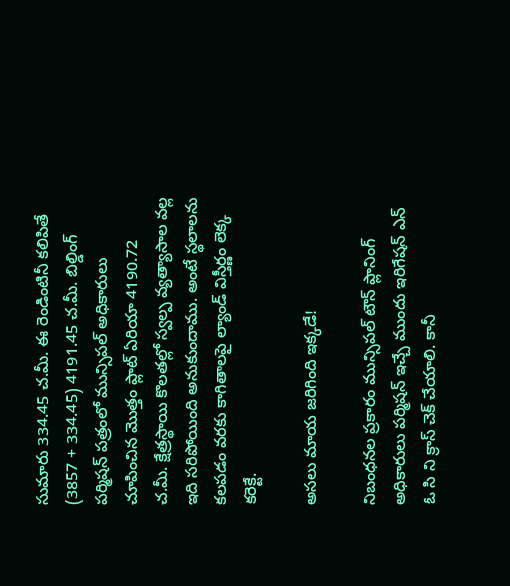సుమారు 334.45 చ.మీ. ఈ రెండింటినీ కలిపితే (3857 + 334.45) 4191.45 చ.మీ. బిల్డింగ్ పర్మిషన్ పత్రంలో మున్సిపల్ అధికారులు చూపించిన మొత్తం ప్లాట్ ఏరియా 4190.72 చ.మీ. క్షేత్రస్థాయి కొలతల్లో స్వల్ప వ్యత్యాసాల వల్ల ఇది సరిపోయింది అనుకుందాము. అంటే స్థలాలను కలపడం వరకు కాగితాలపై ల్యాండ్ విస్తీర్ణం లెక్క కరెక్టే.

అసలు మాయ జరిగింది ఇక్కడే!

నిబంధనల ప్రకారం మున్సిపల్ టౌన్ ప్లానింగ్ అధికారులు పర్మిషన్ ఇచ్చే ముందు ఇరిగేషన్ ఎన్ ఓ సి ని క్రాస్ చెక్ చేయాలి. కానీ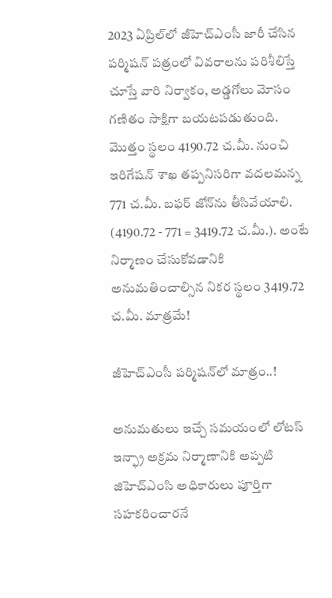2023 ఏప్రిల్‌లో జీహెచ్ఎంసీ జారీ చేసిన పర్మిషన్ పత్రంలో వివరాలను పరిశీలిస్తే చూస్తే వారి నిర్వాకం, అడ్డగోలు మోసం గణితం సాక్షిగా బయటపడుతుంది. మొత్తం స్థలం 4190.72 చ.మీ. నుంచి ఇరిగేషన్ శాఖ తప్పనిసరిగా వదలమన్న 771 చ.మీ. బఫర్ జోన్‌ను తీసివేయాలి. (4190.72 - 771 = 3419.72 చ.మీ.). అంటే నిర్మాణం చేసుకోవడానికి అనుమతించాల్సిన నికర స్థలం 3419.72 చ.మీ. మాత్రమే!

జీహెచ్ఎంసీ పర్మిషన్‌లో మాత్రం..!

అనుమతులు ఇచ్చే సమయంలో లోటస్ ఇన్ఫ్రా అక్రమ నిర్మాణానికి అప్పటి జిహెచ్ఎంసి అధికారులు పూర్తిగా సహకరించారనే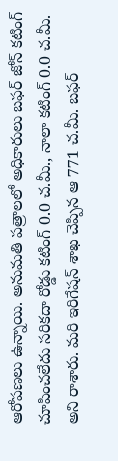ఆరోపణలు ఉన్నాయి. అనుమతి పత్రాలలో అధికారులు బఫర్ జోన్ కటింగ్ చూపించలేదు సరికదా రోడ్డు కటింగ్ 0.0 చ.మీ., నాలా కటింగ్ 0.0 చ.మీ. అని రాశారు. మరి ఇరిగేషన్ శాఖ చెప్పిన ఆ 771 చ.మీ. బఫర్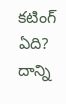కటింగ్ ఏది? దాన్ని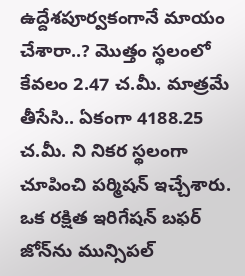ఉద్దేశపూర్వకంగానే మాయం చేశారా..? మొత్తం స్థలంలో కేవలం 2.47 చ.మీ. మాత్రమే తీసేసి.. ఏకంగా 4188.25 చ.మీ. ని నికర స్థలంగా చూపించి పర్మిషన్ ఇచ్చేశారు. ఒక రక్షిత ఇరిగేషన్ బఫర్ జోన్‌ను మున్సిపల్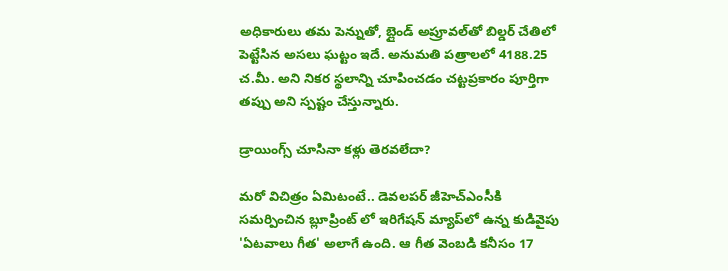అధికారులు తమ పెన్నుతో, బ్లైండ్ అప్రూవల్‌తో బిల్డర్ చేతిలో పెట్టేసిన అసలు ఘట్టం ఇదే. అనుమతి పత్రాలలో 4188.25 చ.మీ. అని నికర స్థలాన్ని చూపించడం చట్టప్రకారం పూర్తిగా తప్పు అని స్పష్టం చేస్తున్నారు.

డ్రాయింగ్స్ చూసినా కళ్లు తెరవలేదా?

మరో విచిత్రం ఏమిటంటే.. డెవలపర్ జీహెచ్ఎంసీకి సమర్పించిన బ్లూప్రింట్ లో ఇరిగేషన్ మ్యాప్‌లో ఉన్న కుడివైపు 'ఏటవాలు గీత' అలాగే ఉంది. ఆ గీత వెంబడి కనీసం 17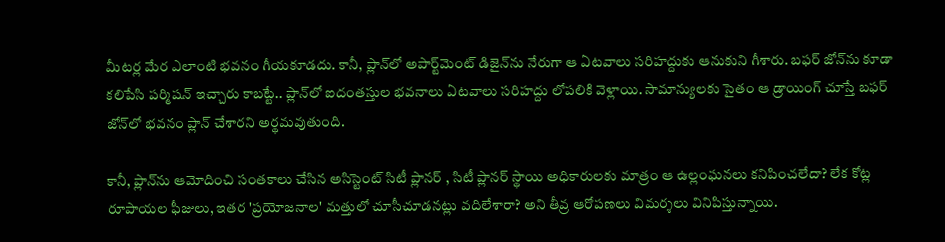మీటర్ల మేర ఎలాంటి భవనం గీయకూడదు. కానీ, ప్లాన్‌లో అపార్ట్‌మెంట్ డిజైన్‌ను నేరుగా ఆ ఏటవాలు సరిహద్దుకు ఆనుకుని గీశారు. బఫర్ జోన్‌ను కూడా కలిపేసి పర్మిషన్ ఇచ్చారు కాబట్టే.. ప్లాన్‌లో ఐదంతస్తుల భవనాలు ఏటవాలు సరిహద్దు లోపలికి వెళ్లాయి. సామాన్యులకు సైతం ఆ డ్రాయింగ్ చూస్తే బఫర్ జోన్‌లో భవనం ప్లాన్ చేశారని అర్థమవుతుంది.

కానీ, ప్లాన్‌ను ఆమోదించి సంతకాలు చేసిన అసిస్టెంట్ సిటీ ప్లానర్ , సిటీ ప్లానర్ స్థాయి అధికారులకు మాత్రం ఆ ఉల్లంఘనలు కనిపించలేదా? లేక కోట్ల రూపాయల ఫీజులు, ఇతర 'ప్రయోజనాల' మత్తులో చూసీచూడనట్లు వదిలేశారా? అని తీవ్ర ఆరోపణలు విమర్శలు వినిపిస్తున్నాయి.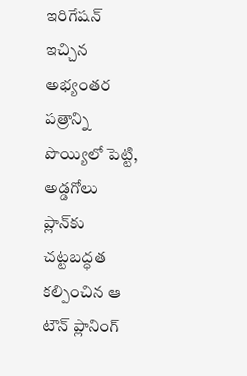ఇరిగేషన్ ఇచ్చిన అభ్యంతర పత్రాన్ని పొయ్యిలో పెట్టి, అడ్డగోలు ప్లాన్‌కు చట్టబద్ధత కల్పించిన ఆ టౌన్ ప్లానింగ్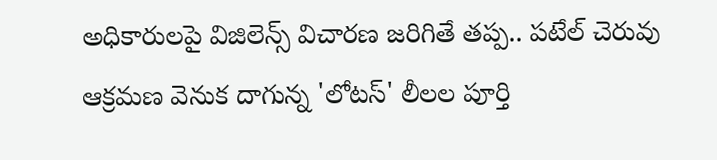అధికారులపై విజిలెన్స్ విచారణ జరిగితే తప్ప.. పటేల్ చెరువు ఆక్రమణ వెనుక దాగున్న 'లోటస్' లీలల పూర్తి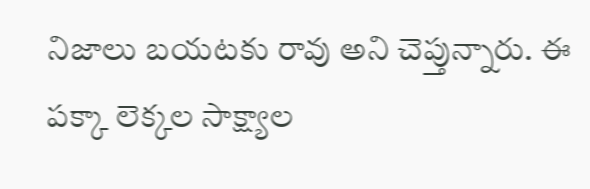నిజాలు బయటకు రావు అని చెప్తున్నారు. ఈ పక్కా లెక్కల సాక్ష్యాల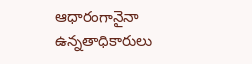ఆధారంగానైనా ఉన్నతాధికారులు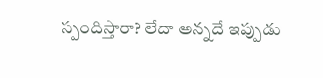స్పందిస్తారా? లేదా అన్నదే ఇప్పుడు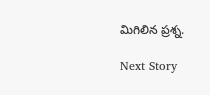మిగిలిన ప్రశ్న.

Next Story